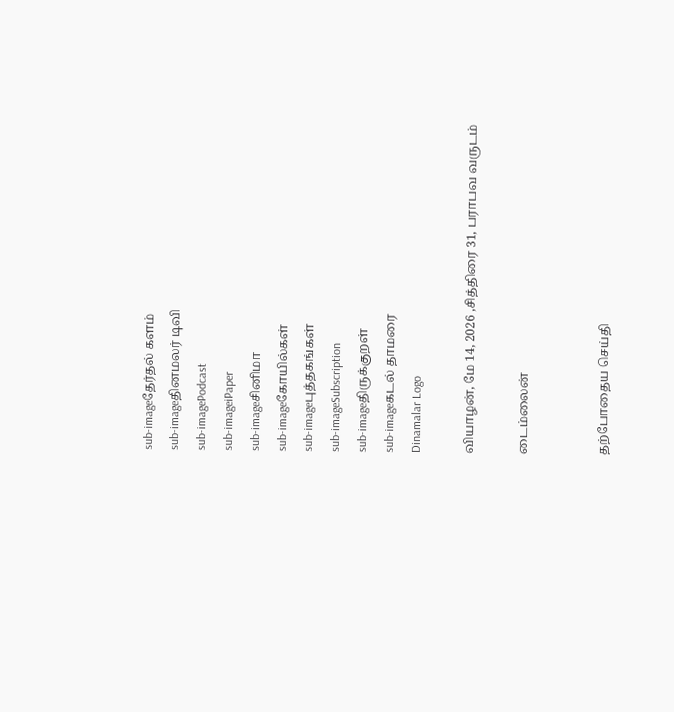sub-imageதேர்தல் களம்
sub-imageதினமலர் டிவி
sub-imagePodcast
sub-imageiPaper
sub-imageசினிமா
sub-imageகோயில்கள்
sub-imageபுத்தகங்கள்
sub-imageSubscription
sub-imageதிருக்குறள்
sub-imageகடல் தாமரை
Dinamalar Logo

வியாழன், மே 14, 2026 ,சித்திரை 31, பராபவ வருடம்

டைம்லைன்


தற்போதைய செய்தி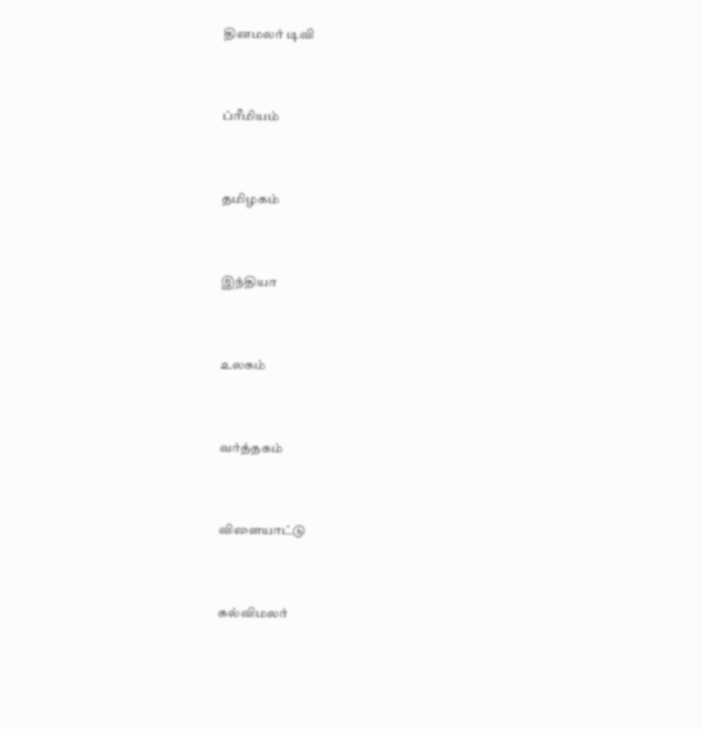தினமலர் டிவி


ப்ரீமியம்


தமிழகம்


இந்தியா


உலகம்


வர்த்தகம்


விளையாட்டு


கல்விமலர்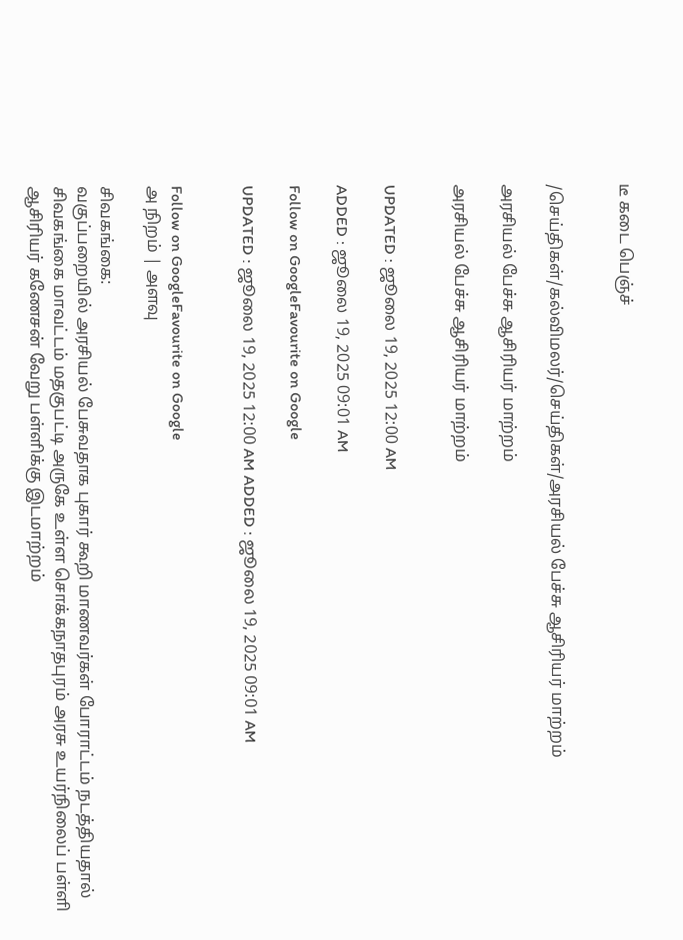டீ கடை பெஞ்ச்


/செய்திகள்/கல்விமலர்/செய்திகள்/அரசியல் பேச்சு ஆசிரியர் மாற்றம்

அரசியல் பேச்சு ஆசிரியர் மாற்றம்

அரசியல் பேச்சு ஆசிரியர் மாற்றம்


UPDATED : ஜூலை 19, 2025 12:00 AM

ADDED : ஜூலை 19, 2025 09:01 AM

Follow on GoogleFavourite on Google

UPDATED : ஜூலை 19, 2025 12:00 AM ADDED : ஜூலை 19, 2025 09:01 AM


Follow on GoogleFavourite on Google
அ நிறம் | அளவு

சிவகங்கை:
வகுப்பறையில் அரசியல் பேசுவதாக புகார் கூறி மாணவர்கள் போராட்டம் நடத்தியதால் சிவகங்கை மாவட்டம் மதகுபட்டி அருகே உள்ள சொக்கநாதபுரம் அரசு உயர்நிலைப் பள்ளி ஆசிரியர் கணேசன் வேறு பள்ளிக்கு இடமாற்றம்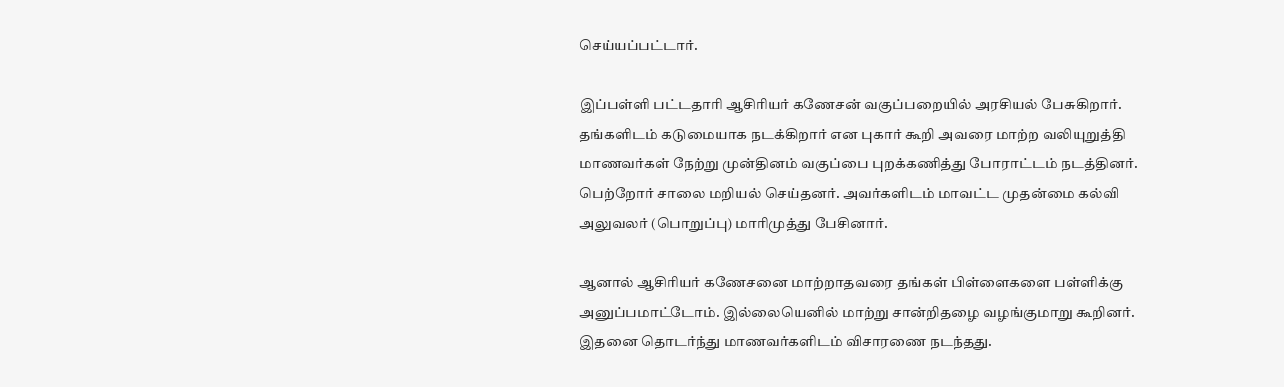செய்யப்பட்டார்.

இப்பள்ளி பட்டதாரி ஆசிரியர் கணேசன் வகுப்பறையில் அரசியல் பேசுகிறார். தங்களிடம் கடுமையாக நடக்கிறார் என புகார் கூறி அவரை மாற்ற வலியுறுத்தி மாணவர்கள் நேற்று முன்தினம் வகுப்பை புறக்கணித்து போராட்டம் நடத்தினர். பெற்றோர் சாலை மறியல் செய்தனர். அவர்களிடம் மாவட்ட முதன்மை கல்வி அலுவலர் (பொறுப்பு) மாரிமுத்து பேசினார்.

ஆனால் ஆசிரியர் கணேசனை மாற்றாதவரை தங்கள் பிள்ளைகளை பள்ளிக்கு அனுப்பமாட்டோம். இல்லையெனில் மாற்று சான்றிதழை வழங்குமாறு கூறினர். இதனை தொடர்ந்து மாணவர்களிடம் விசாரணை நடந்தது.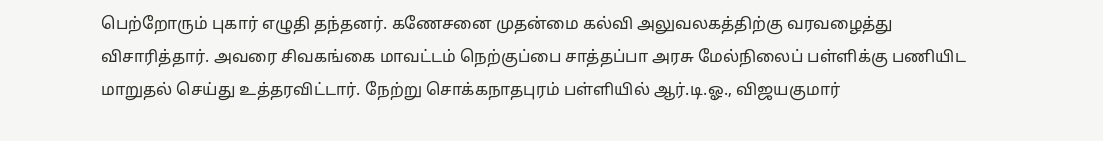பெற்றோரும் புகார் எழுதி தந்தனர். கணேசனை முதன்மை கல்வி அலுவலகத்திற்கு வரவழைத்து விசாரித்தார். அவரை சிவகங்கை மாவட்டம் நெற்குப்பை சாத்தப்பா அரசு மேல்நிலைப் பள்ளிக்கு பணியிட மாறுதல் செய்து உத்தரவிட்டார். நேற்று சொக்கநாதபுரம் பள்ளியில் ஆர்.டி.ஓ., விஜயகுமார்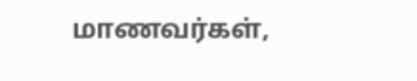மாணவர்கள்,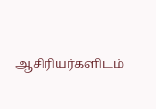ஆசிரியர்களிடம்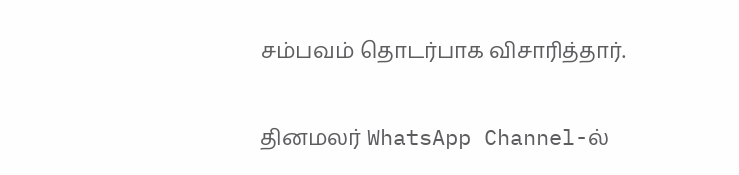சம்பவம் தொடர்பாக விசாரித்தார்.

தினமலர் WhatsApp Channel-ல்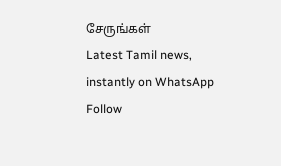சேருங்கள்
Latest Tamil news, instantly on WhatsApp
Follow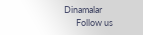Dinamalar
      Follow us